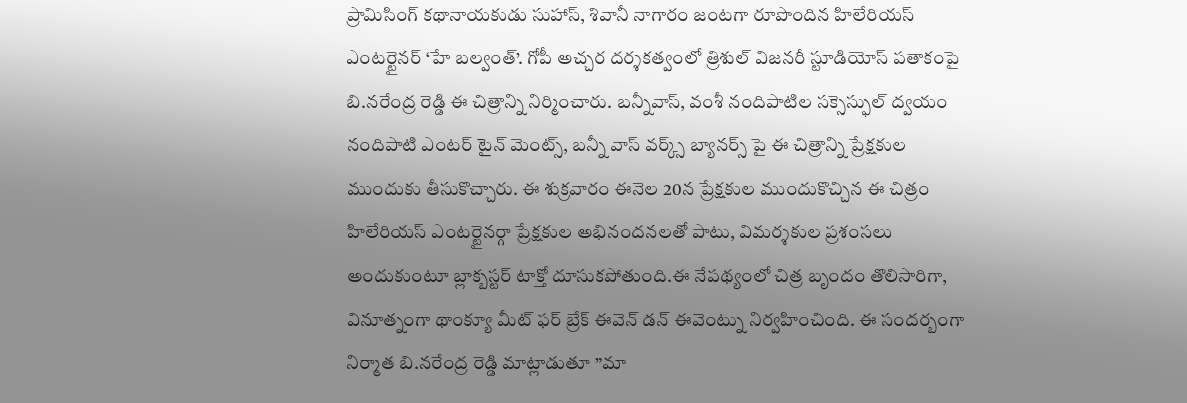ప్రామిసింగ్ కథానాయకుడు సుహాస్, శివానీ నాగారం జంటగా రూపొందిన హిలేరియస్ ఎంటర్టైనర్ ‘హే బల్వంత్’. గోపీ అచ్చర దర్శకత్వంలో త్రిశుల్ విజనరీ స్టూడియోస్ పతాకంపై బి.నరేంద్ర రెడ్డి ఈ చిత్రాన్ని నిర్మించారు. బన్నీవాస్, వంశీ నందిపాటిల సక్సెస్ఫుల్ ద్వయం నందిపాటి ఎంటర్ టైన్ మెంట్స్, బన్నీ వాస్ వర్క్స్ బ్యానర్స్ పై ఈ చిత్రాన్ని ప్రేక్షకుల ముందుకు తీసుకొచ్చారు. ఈ శుక్రవారం ఈనెల 20న ప్రేక్షకుల ముందుకొచ్చిన ఈ చిత్రం హిలేరియస్ ఎంటర్టైనర్గా ప్రేక్షకుల అభినందనలతో పాటు, విమర్శకుల ప్రశంసలు అందుకుంటూ బ్లాక్బస్టర్ టాక్తో దూసుకపోతుంది.ఈ నేపథ్యంలో చిత్ర బృందం తొలిసారిగా, వినూత్నంగా థాంక్యూ మీట్ ఫర్ బ్రేక్ ఈవెన్ డన్ ఈవెంట్ను నిర్వహించింది. ఈ సందర్బంగా
నిర్మాత బి.నరేంద్ర రెడ్డి మాట్లాడుతూ ”మా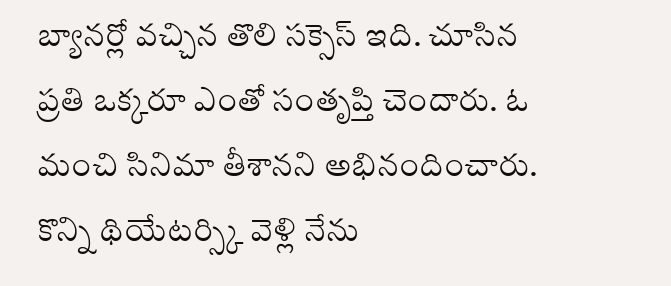బ్యానర్లో వచ్చిన తొలి సక్సెస్ ఇది. చూసిన ప్రతి ఒక్కరూ ఎంతో సంతృప్తి చెందారు. ఓ మంచి సినిమా తీశానని అభినందించారు. కొన్ని థియేటర్స్కి వెళ్లి నేను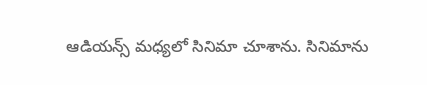ఆడియన్స్ మధ్యలో సినిమా చూశాను. సినిమాను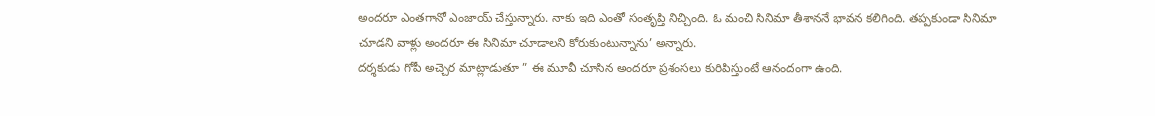అందరూ ఎంతగానో ఎంజాయ్ చేస్తున్నారు. నాకు ఇది ఎంతో సంతృప్తి నిచ్చింది. ఓ మంచి సినిమా తీశాననే భావన కలిగింది. తప్పకుండా సినిమా చూడని వాళ్లు అందరూ ఈ సినిమా చూడాలని కోరుకుంటున్నాను’ అన్నారు.
దర్శకుడు గోపీ అచ్చెర మాట్లాడుతూ ” ఈ మూవీ చూసిన అందరూ ప్రశంసలు కురిపిస్తుంటే ఆనందంగా ఉంది.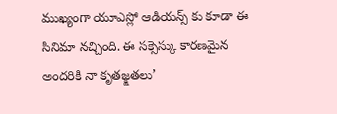ముఖ్యంగా యూఎస్లో ఆడియన్స్ కు కూడా ఈ సినిమా నచ్చింది. ఈ సక్సెస్కు కారణమైన అందరికి నా కృతజ్క్షతలు’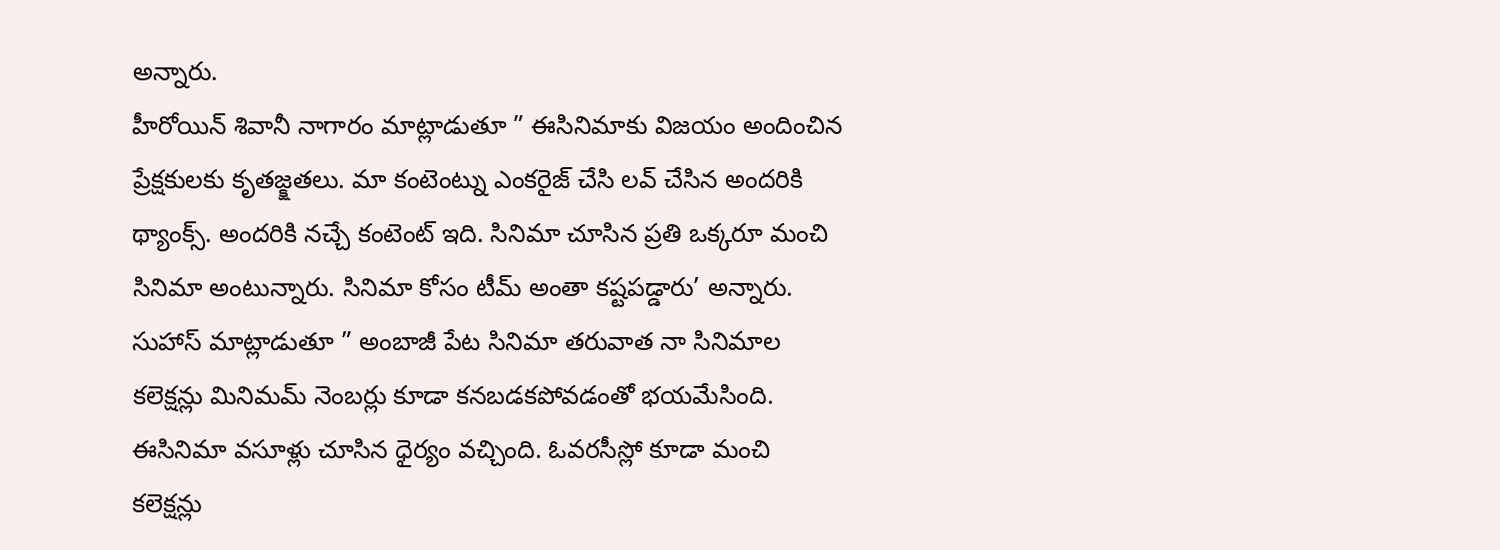అన్నారు.
హీరోయిన్ శివానీ నాగారం మాట్లాడుతూ ” ఈసినిమాకు విజయం అందించిన ప్రేక్షకులకు కృతజ్క్షతలు. మా కంటెంట్ను ఎంకరైజ్ చేసి లవ్ చేసిన అందరికి థ్యాంక్స్. అందరికి నచ్చే కంటెంట్ ఇది. సినిమా చూసిన ప్రతి ఒక్కరూ మంచి సినిమా అంటున్నారు. సినిమా కోసం టీమ్ అంతా కష్టపడ్డారు’ అన్నారు.
సుహాస్ మాట్లాడుతూ ” అంబాజీ పేట సినిమా తరువాత నా సినిమాల కలెక్షన్లు మినిమమ్ నెంబర్లు కూడా కనబడకపోవడంతో భయమేసింది. ఈసినిమా వసూళ్లు చూసిన ధైర్యం వచ్చింది. ఓవరసీస్లో కూడా మంచి కలెక్షన్లు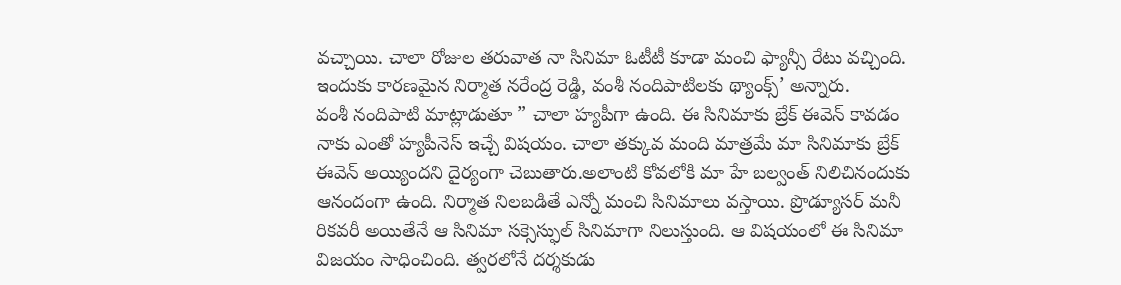వచ్చాయి. చాలా రోజుల తరువాత నా సినిమా ఓటీటీ కూడా మంచి ఫ్యాన్సీ రేటు వచ్చింది. ఇందుకు కారణమైన నిర్మాత నరేంద్ర రెడ్డి, వంశీ నందిపాటిలకు థ్యాంక్స్’ అన్నారు.
వంశీ నందిపాటి మాట్లాడుతూ ” చాలా హ్యపీగా ఉంది. ఈ సినిమాకు బ్రేక్ ఈవెన్ కావడం నాకు ఎంతో హ్యపీనెస్ ఇచ్చే విషయం. చాలా తక్కువ మంది మాత్రమే మా సినిమాకు బ్రేక్ ఈవెన్ అయ్యిందని దైర్యంగా చెబుతారు.అలాంటి కోవలోకి మా హే బల్వంత్ నిలిచినందుకు ఆనందంగా ఉంది. నిర్మాత నిలబడితే ఎన్నో మంచి సినిమాలు వస్తాయి. ప్రొడ్యూసర్ మనీ రికవరీ అయితేనే ఆ సినిమా సక్సెస్ఫుల్ సినిమాగా నిలుస్తుంది. ఆ విషయంలో ఈ సినిమా విజయం సాధించింది. త్వరలోనే దర్శకుడు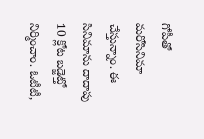గోపీతో మరోసినిమా చేస్తున్నాం. ఈ సినిమాను దాదాపు 10 క్లోట బడ్జెట్తో నిర్మించాం. ఓటీటీ,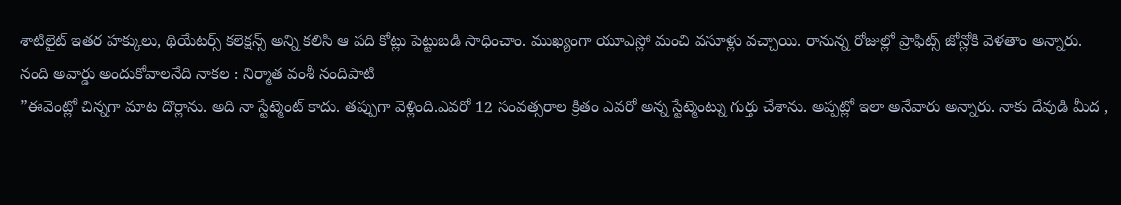శాటిలైట్ ఇతర హక్కులు, థియేటర్స్ కలెక్షన్స్ అన్ని కలిసి ఆ పది కోట్లు పెట్టుబడి సాధించాం. ముఖ్యంగా యూఎస్లో మంచి వసూళ్లు వచ్చాయి. రానున్న రోజుల్లో ప్రాఫిట్స్ జోన్లోకి వెళతాం అన్నారు.
నంది అవార్డు అందుకోవాలనేది నాకల : నిర్మాత వంశీ నందిపాటి
”ఈవెంట్లో చిన్నగా మాట దొర్లాను. అది నా స్టేట్మెంట్ కాదు. తప్పుగా వెళ్లింది.ఎవరో 12 సంవత్సరాల క్రితం ఎవరో అన్న స్టేట్మెంట్ను గుర్తు చేశాను. అప్పట్లో ఇలా అనేవారు అన్నారు. నాకు దేవుడి మీద ,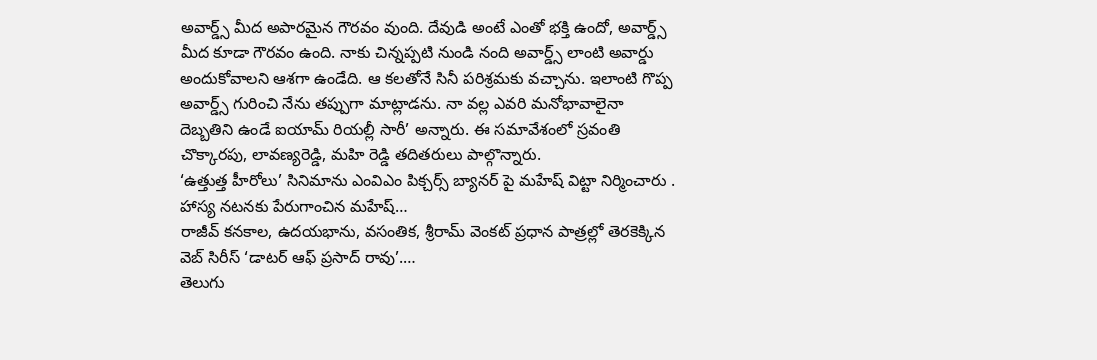అవార్డ్స్ మీద అపారమైన గౌరవం వుంది. దేవుడి అంటే ఎంతో భక్తి ఉందో, అవార్డ్స్ మీద కూడా గౌరవం ఉంది. నాకు చిన్నప్పటి నుండి నంది అవార్డ్స్ లాంటి అవార్డు అందుకోవాలని ఆశగా ఉండేది. ఆ కలతోనే సినీ పరిశ్రమకు వచ్చాను. ఇలాంటి గొప్ప అవార్డ్స్ గురించి నేను తప్పుగా మాట్లాడను. నా వల్ల ఎవరి మనోభావాలైనా దెబ్బతిని ఉండే ఐయామ్ రియల్లీ సారీ’ అన్నారు. ఈ సమావేశంలో స్రవంతి చొక్కారపు, లావణ్యరెడ్డి, మహి రెడ్డి తదితరులు పాల్గొన్నారు.
‘ఉత్తుత్త హీరోలు’ సినిమాను ఎంవిఎం పిక్చర్స్ బ్యానర్ పై మహేష్ విట్టా నిర్మించారు . హాస్య నటనకు పేరుగాంచిన మహేష్…
రాజీవ్ కనకాల, ఉదయభాను, వసంతిక, శ్రీరామ్ వెంకట్ ప్రధాన పాత్రల్లో తెరకెక్కిన వెబ్ సిరీస్ ‘డాటర్ ఆఫ్ ప్రసాద్ రావు’.…
తెలుగు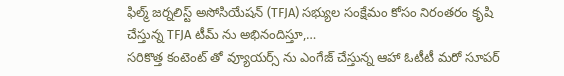ఫిల్మ్ జర్నలిస్ట్ అసోసియేషన్ (TFJA) సభ్యుల సంక్షేమం కోసం నిరంతరం కృషి చేస్తున్న TFJA టీమ్ ను అభినందిస్తూ,…
సరికొత్త కంటెంట్ తో వ్యూయర్స్ ను ఎంగేజ్ చేస్తున్న ఆహా ఓటీటీ మరో సూపర్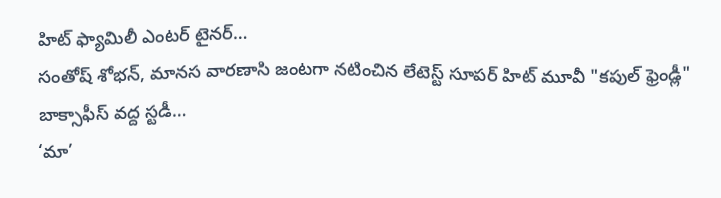హిట్ ఫ్యామిలీ ఎంటర్ టైనర్…
సంతోష్ శోభన్, మానస వారణాసి జంటగా నటించిన లేటెస్ట్ సూపర్ హిట్ మూవీ "కపుల్ ఫ్రెండ్లీ" బాక్సాఫీస్ వద్ద స్టడీ…
‘మా’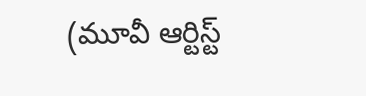(మూవీ ఆర్టిస్ట్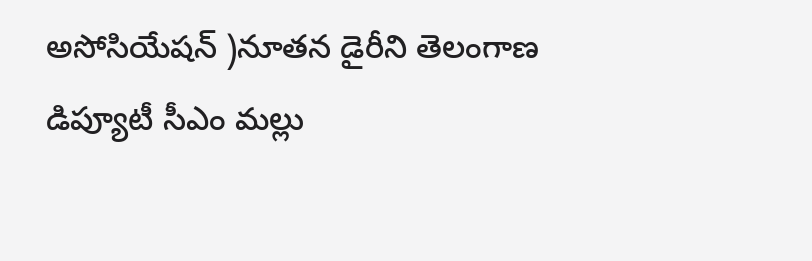అసోసియేషన్ )నూతన డైరీని తెలంగాణ డిప్యూటీ సీఎం మల్లు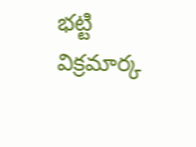భట్టి విక్రమార్క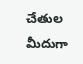చేతుల మీదుగా